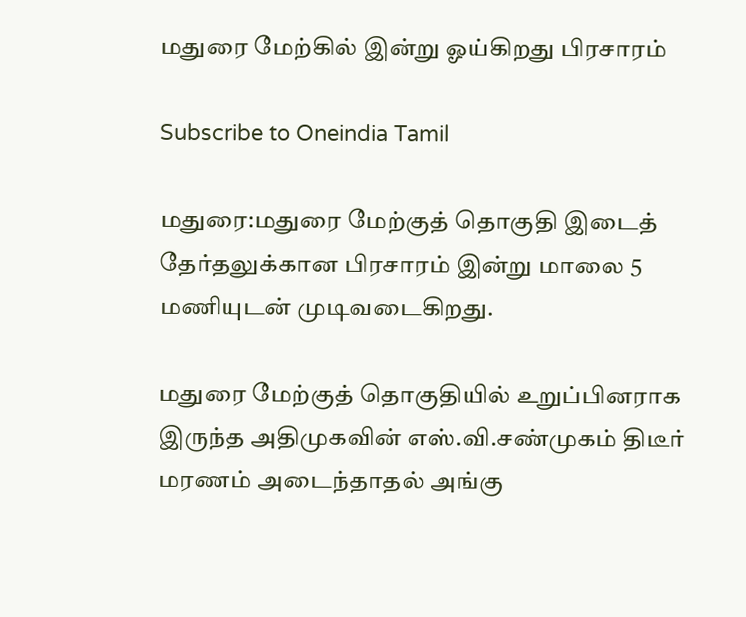மதுரை மேற்கில் இன்று ஓய்கிறது பிரசாரம்

Subscribe to Oneindia Tamil

மதுரை:மதுரை மேற்குத் தொகுதி இடைத் தேர்தலுக்கான பிரசாரம் இன்று மாலை 5 மணியுடன் முடிவடைகிறது.

மதுரை மேற்குத் தொகுதியில் உறுப்பினராக இருந்த அதிமுகவின் எஸ்.வி.சண்முகம் திடீர் மரணம் அடைந்தாதல் அங்கு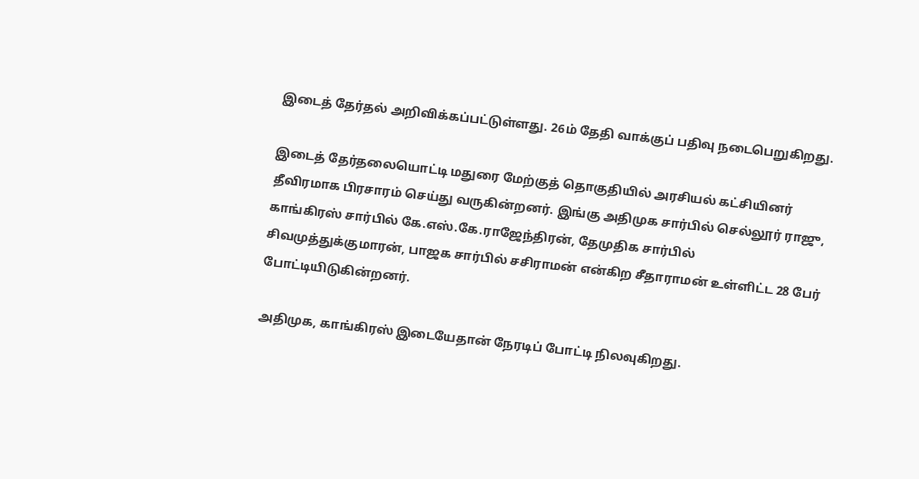இடைத் தேர்தல் அறிவிக்கப்பட்டுள்ளது. 26ம் தேதி வாக்குப் பதிவு நடைபெறுகிறது.

இடைத் தேர்தலையொட்டி மதுரை மேற்குத் தொகுதியில் அரசியல் கட்சியினர் தீவிரமாக பிரசாரம் செய்து வருகின்றனர். இங்கு அதிமுக சார்பில் செல்லூர் ராஜு, காங்கிரஸ் சார்பில் கே.எஸ்.கே.ராஜேந்திரன், தேமுதிக சார்பில் சிவமுத்துக்குமாரன், பாஜக சார்பில் சசிராமன் என்கிற சீதாராமன் உள்ளிட்ட 28 பேர் போட்டியிடுகின்றனர்.

அதிமுக, காங்கிரஸ் இடையேதான் நேரடிப் போட்டி நிலவுகிறது.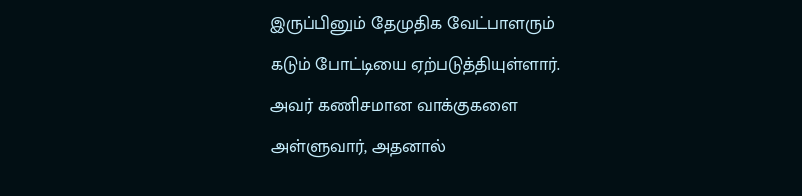இருப்பினும் தேமுதிக வேட்பாளரும் கடும் போட்டியை ஏற்படுத்தியுள்ளார். அவர் கணிசமான வாக்குகளை அள்ளுவார், அதனால்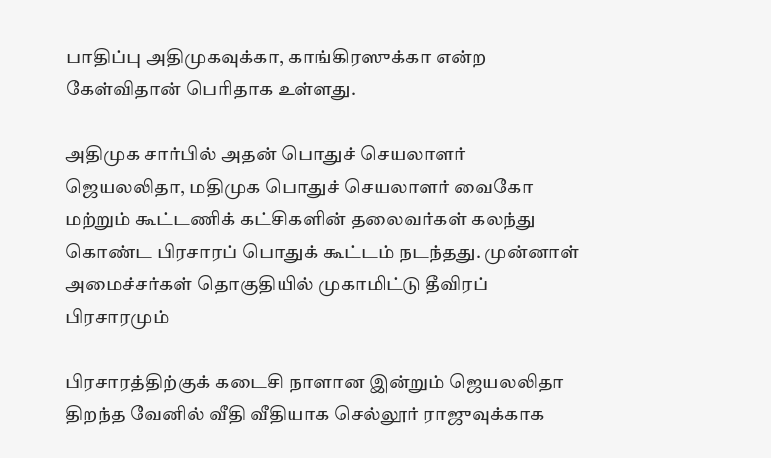பாதிப்பு அதிமுகவுக்கா, காங்கிரஸுக்கா என்ற கேள்விதான் பெரிதாக உள்ளது.

அதிமுக சார்பில் அதன் பொதுச் செயலாளர் ஜெயலலிதா, மதிமுக பொதுச் செயலாளர் வைகோ மற்றும் கூட்டணிக் கட்சிகளின் தலைவர்கள் கலந்து கொண்ட பிரசாரப் பொதுக் கூட்டம் நடந்தது. முன்னாள் அமைச்சர்கள் தொகுதியில் முகாமிட்டு தீவிரப் பிரசாரமும்

பிரசாரத்திற்குக் கடைசி நாளான இன்றும் ஜெயலலிதா திறந்த வேனில் வீதி வீதியாக செல்லூர் ராஜுவுக்காக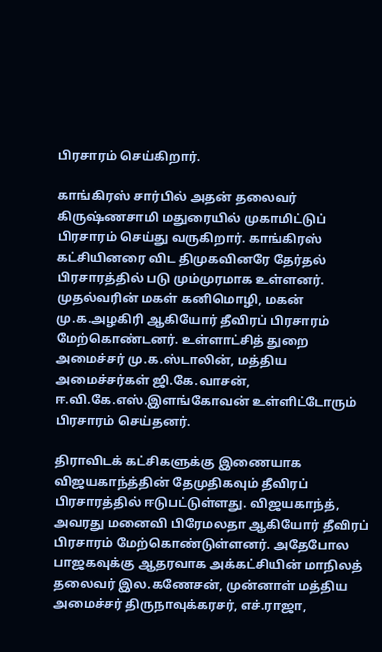பிரசாரம் செய்கிறார்.

காங்கிரஸ் சார்பில் அதன் தலைவர் கிருஷ்ணசாமி மதுரையில் முகாமிட்டுப் பிரசாரம் செய்து வருகிறார். காங்கிரஸ் கட்சியினரை விட திமுகவினரே தேர்தல் பிரசாரத்தில் படு மும்முரமாக உள்ளனர். முதல்வரின் மகள் கனிமொழி, மகன் மு.க.அழகிரி ஆகியோர் தீவிரப் பிரசாரம் மேற்கொண்டனர். உள்ளாட்சித் துறை அமைச்சர் மு.க.ஸ்டாலின், மத்திய அமைச்சர்கள் ஜி.கே.வாசன், ஈ.வி.கே.எஸ்.இளங்கோவன் உள்ளிட்டோரும் பிரசாரம் செய்தனர்.

திராவிடக் கட்சிகளுக்கு இணையாக விஜயகாந்த்தின் தேமுதிகவும் தீவிரப் பிரசாரத்தில் ஈடுபட்டுள்ளது. விஜயகாந்த், அவரது மனைவி பிரேமலதா ஆகியோர் தீவிரப் பிரசாரம் மேற்கொண்டுள்ளனர். அதேபோல பாஜகவுக்கு ஆதரவாக அக்கட்சியின் மாநிலத் தலைவர் இல.கணேசன், முன்னாள் மத்திய அமைச்சர் திருநாவுக்கரசர், எச்.ராஜா,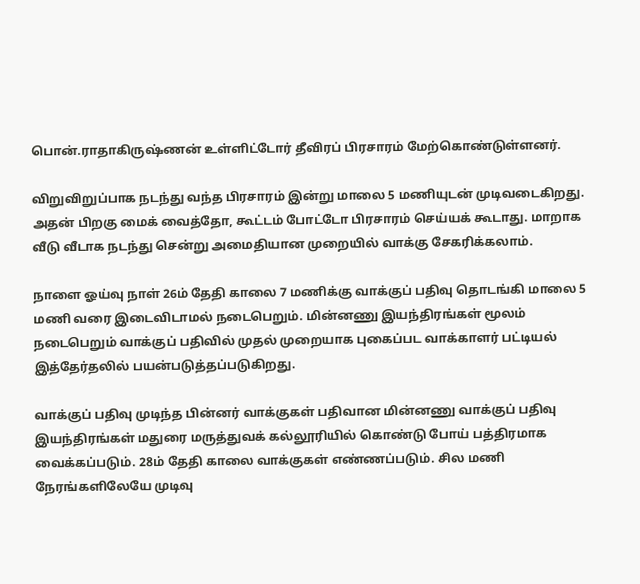பொன்.ராதாகிருஷ்ணன் உள்ளிட்டோர் தீவிரப் பிரசாரம் மேற்கொண்டுள்ளனர்.

விறுவிறுப்பாக நடந்து வந்த பிரசாரம் இன்று மாலை 5 மணியுடன் முடிவடைகிறது. அதன் பிறகு மைக் வைத்தோ, கூட்டம் போட்டோ பிரசாரம் செய்யக் கூடாது. மாறாக வீடு வீடாக நடந்து சென்று அமைதியான முறையில் வாக்கு சேகரிக்கலாம்.

நாளை ஓய்வு நாள் 26ம் தேதி காலை 7 மணிக்கு வாக்குப் பதிவு தொடங்கி மாலை 5 மணி வரை இடைவிடாமல் நடைபெறும். மின்னணு இயந்திரங்கள் மூலம் நடைபெறும் வாக்குப் பதிவில் முதல் முறையாக புகைப்பட வாக்காளர் பட்டியல் இத்தேர்தலில் பயன்படுத்தப்படுகிறது.

வாக்குப் பதிவு முடிந்த பின்னர் வாக்குகள் பதிவான மின்னணு வாக்குப் பதிவு இயந்திரங்கள் மதுரை மருத்துவக் கல்லூரியில் கொண்டு போய் பத்திரமாக வைக்கப்படும். 28ம் தேதி காலை வாக்குகள் எண்ணப்படும். சில மணி நேரங்களிலேயே முடிவு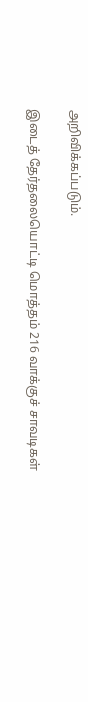அறிவிக்கப்படும்.

இடைத் தேர்தலையொட்டி மொத்தம் 216 வாக்குச் சாவடிகள்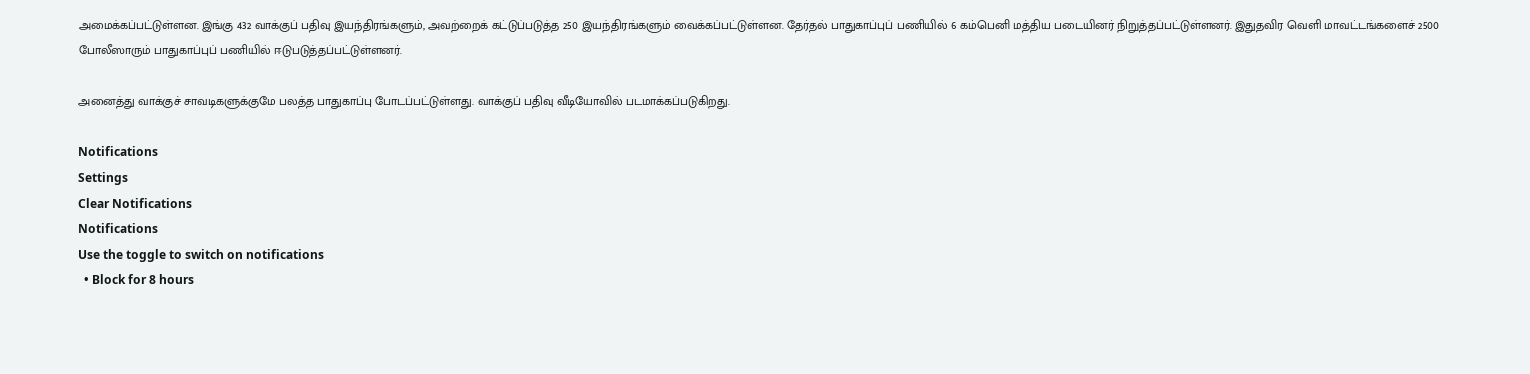அமைக்கப்பட்டுள்ளன. இங்கு 432 வாக்குப் பதிவு இயந்திரங்களும், அவற்றைக் கட்டுப்படுத்த 250 இயந்திரங்களும் வைக்கப்பட்டுள்ளன. தேர்தல் பாதுகாப்புப் பணியில் 6 கம்பெனி மத்திய படையினர் நிறுத்தப்பட்டுள்ளனர். இதுதவிர வெளி மாவட்டங்களைச் 2500 போலீஸாரும் பாதுகாப்புப் பணியில் ஈடுபடுத்தப்பட்டுள்ளனர்.

அனைத்து வாக்குச் சாவடிகளுக்குமே பலத்த பாதுகாப்பு போடப்பட்டுள்ளது. வாக்குப் பதிவு வீடியோவில் படமாக்கப்படுகிறது.

Notifications
Settings
Clear Notifications
Notifications
Use the toggle to switch on notifications
  • Block for 8 hours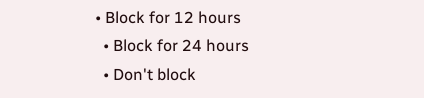• Block for 12 hours
  • Block for 24 hours
  • Don't block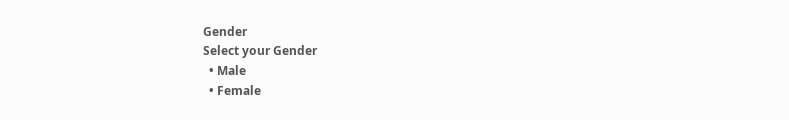Gender
Select your Gender
  • Male
  • Female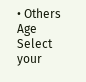• Others
Age
Select your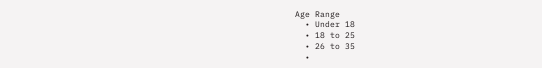Age Range
  • Under 18
  • 18 to 25
  • 26 to 35
  •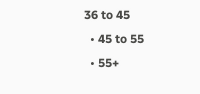36 to 45
  • 45 to 55
  • 55+